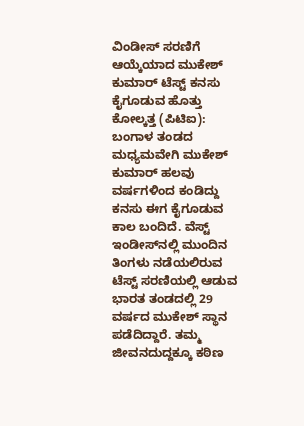ವಿಂಡೀಸ್‌ ಸರಣಿಗೆ ಆಯ್ಕೆಯಾದ ಮುಕೇಶ್ ಕುಮಾರ್ ಟೆಸ್ಟ್ ಕನಸು ಕೈಗೂಡುವ ಹೊತ್ತು ಕೋಲ್ಕತ್ತ (ಪಿಟಿಐ): ಬಂಗಾಳ ತಂಡದ ಮಧ್ಯಮವೇಗಿ ಮುಕೇಶ್ ಕುಮಾರ್ ಹಲವು ವರ್ಷಗಳಿಂದ ಕಂಡಿದ್ದು ಕನಸು ಈಗ ಕೈಗೂಡುವ ಕಾಲ ಬಂದಿದೆ. ವೆಸ್ಟ್ ಇಂಡೀಸ್‌ನಲ್ಲಿ ಮುಂದಿನ ತಿಂಗಳು ನಡೆಯಲಿರುವ ಟೆಸ್ಟ್ ಸರಣಿಯಲ್ಲಿ ಆಡುವ ಭಾರತ ತಂಡದಲ್ಲಿ 29 ವರ್ಷದ ಮುಕೇಶ್ ಸ್ಥಾನ ಪಡೆದಿದ್ದಾರೆ. ತಮ್ಮ ಜೀವನದುದ್ದಕ್ಕೂ ಕಠಿಣ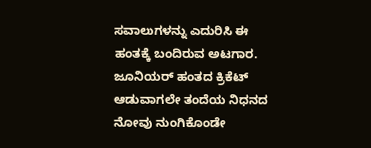ಸವಾಲುಗಳನ್ನು ಎದುರಿಸಿ ಈ ಹಂತಕ್ಕೆ ಬಂದಿರುವ ಅಟಗಾರ. ಜೂನಿಯರ್ ಹಂತದ ಕ್ರಿಕೆಟ್ ಆಡುವಾಗಲೇ ತಂದೆಯ ನಿಧನದ ನೋವು ನುಂಗಿಕೊಂಡೇ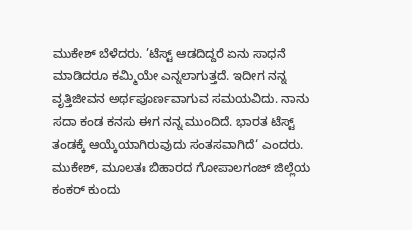ಮುಕೇಶ್ ಬೆಳೆದರು. ’ಟೆಸ್ಟ್ ಆಡದಿದ್ದರೆ ಏನು ಸಾಧನೆ ಮಾಡಿದರೂ ಕಮ್ಮಿಯೇ ಎನ್ನಲಾಗುತ್ತದೆ. ಇದೀಗ ನನ್ನ ವೃತ್ತಿಜೀವನ ಅರ್ಥಪೂರ್ಣವಾಗುವ ಸಮಯವಿದು. ನಾನು ಸದಾ ಕಂಡ ಕನಸು ಈಗ ನನ್ನ ಮುಂದಿದೆ. ಭಾರತ ಟೆಸ್ಟ್ ತಂಡಕ್ಕೆ ಆಯ್ಕೆಯಾಗಿರುವುದು ಸಂತಸವಾಗಿದೆ‘ ಎಂದರು. ಮುಕೇಶ್, ಮೂಲತಃ ಬಿಹಾರದ ಗೋಪಾಲಗಂಜ್ ಜಿಲ್ಲೆಯ ಕಂಕರ್ ಕುಂದು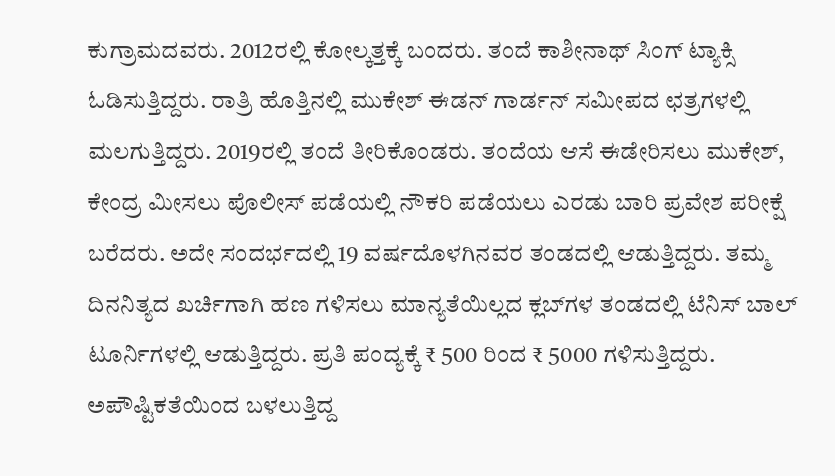ಕುಗ್ರಾಮದವರು. 2012ರಲ್ಲಿ ಕೋಲ್ಕತ್ತಕ್ಕೆ ಬಂದರು. ತಂದೆ ಕಾಶೀನಾಥ್ ಸಿಂಗ್ ಟ್ಯಾಕ್ಸಿ ಓಡಿಸುತ್ತಿದ್ದರು. ರಾತ್ರಿ ಹೊತ್ತಿನಲ್ಲಿ ಮುಕೇಶ್ ಈಡನ್‌ ಗಾರ್ಡನ್‌ ಸಮೀಪದ ಛತ್ರಗಳಲ್ಲಿ ಮಲಗುತ್ತಿದ್ದರು. 2019ರಲ್ಲಿ ತಂದೆ ತೀರಿಕೊಂಡರು. ತಂದೆಯ ಆಸೆ ಈಡೇರಿಸಲು ಮುಕೇಶ್, ಕೇಂದ್ರ ಮೀಸಲು ಪೊಲೀಸ್ ಪಡೆಯಲ್ಲಿ ನೌಕರಿ ಪಡೆಯಲು ಎರಡು ಬಾರಿ ಪ್ರವೇಶ ಪರೀಕ್ಷೆ ಬರೆದರು. ಅದೇ ಸಂದರ್ಭದಲ್ಲಿ 19 ವರ್ಷದೊಳಗಿನವರ ತಂಡದಲ್ಲಿ ಆಡುತ್ತಿದ್ದರು. ತಮ್ಮ ದಿನನಿತ್ಯದ ಖರ್ಚಿಗಾಗಿ ಹಣ ಗಳಿಸಲು ಮಾನ್ಯತೆಯಿಲ್ಲದ ಕ್ಲಬ್‌ಗಳ ತಂಡದಲ್ಲಿ ಟೆನಿಸ್‌ ಬಾಲ್ ಟೂರ್ನಿಗಳಲ್ಲಿ ಆಡುತ್ತಿದ್ದರು. ಪ್ರತಿ ಪಂದ್ಯಕ್ಕೆ ₹ 500 ರಿಂದ ₹ 5000 ಗಳಿಸುತ್ತಿದ್ದರು. ಅಪೌಷ್ಟಿಕತೆಯಿಂದ ಬಳಲುತ್ತಿದ್ದ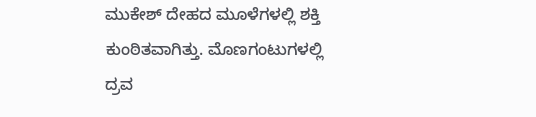ಮುಕೇಶ್ ದೇಹದ ಮೂಳೆಗಳಲ್ಲಿ ಶಕ್ತಿ ಕುಂಠಿತವಾಗಿತ್ತು. ಮೊಣಗಂಟುಗಳಲ್ಲಿ ದ್ರವ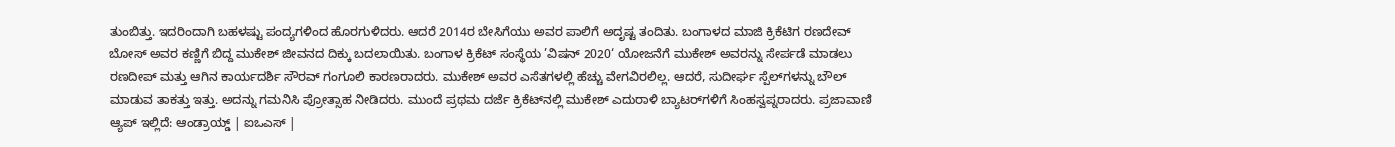ತುಂಬಿತ್ತು. ಇದರಿಂದಾಗಿ ಬಹಳಷ್ಟು ಪಂದ್ಯಗಳಿಂದ ಹೊರಗುಳಿದರು. ಆದರೆ 2014ರ ಬೇಸಿಗೆಯು ಅವರ ಪಾಲಿಗೆ ಅದೃಷ್ಟ ತಂದಿತು. ಬಂಗಾಳದ ಮಾಜಿ ಕ್ರಿಕೆಟಿಗ ರಣದೇವ್ ಬೋಸ್ ಅವರ ಕಣ್ಣಿಗೆ ಬಿದ್ದ ಮುಕೇಶ್ ಜೀವನದ ದಿಕ್ಕು ಬದಲಾಯಿತು. ಬಂಗಾಳ ಕ್ರಿಕೆಟ್ ಸಂಸ್ಥೆಯ ’ವಿಷನ್ 2020‘ ಯೋಜನೆಗೆ ಮುಕೇಶ್ ಅವರನ್ನು ಸೇರ್ಪಡೆ ಮಾಡಲು ರಣದೀಪ್ ಮತ್ತು ಆಗಿನ ಕಾರ್ಯದರ್ಶಿ ಸೌರವ್ ಗಂಗೂಲಿ ಕಾರಣರಾದರು. ಮುಕೇಶ್ ಅವರ ಎಸೆತಗಳಲ್ಲಿ ಹೆಚ್ಚು ವೇಗವಿರಲಿಲ್ಲ. ಆದರೆ, ಸುದೀರ್ಘ ಸ್ಪೆಲ್‌ಗಳನ್ನು ಬೌಲ್ ಮಾಡುವ ತಾಕತ್ತು ಇತ್ತು. ಅದನ್ನು ಗಮನಿಸಿ ಪ್ರೋತ್ಸಾಹ ನೀಡಿದರು. ಮುಂದೆ ಪ್ರಥಮ ದರ್ಜೆ ಕ್ರಿಕೆಟ್‌ನಲ್ಲಿ ಮುಕೇಶ್ ಎದುರಾಳಿ ಬ್ಯಾಟರ್‌ಗಳಿಗೆ ಸಿಂಹಸ್ವಪ್ನರಾದರು. ಪ್ರಜಾವಾಣಿ ಆ್ಯಪ್ ಇಲ್ಲಿದೆ: ಆಂಡ್ರಾಯ್ಡ್ | ಐಒಎಸ್ |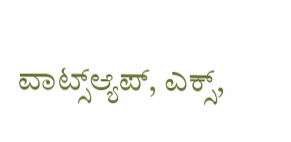ವಾಟ್ಸ್ಆ್ಯಪ್, ಎಕ್ಸ್,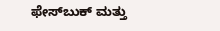ಫೇಸ್‌ಬುಕ್ ಮತ್ತು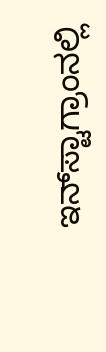ಇನ್‌ಸ್ಟಾಗ್ರಾಂನಲ್ಲಿ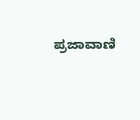ಪ್ರಜಾವಾಣಿ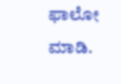ಫಾಲೋ ಮಾಡಿ.